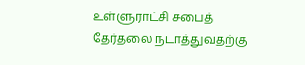உள்ளுராட்சி சபைத் தேர்தலை நடாத்துவதற்கு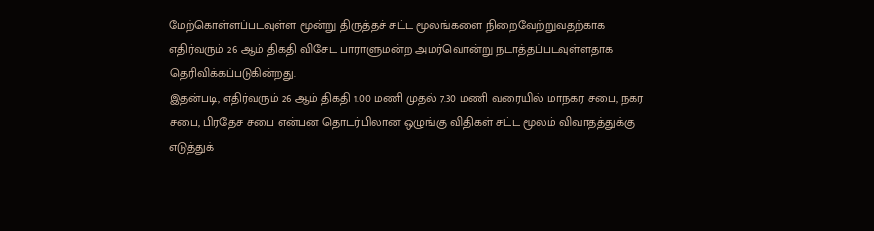மேற்கொள்ளப்படவுள்ள மூன்று திருத்தச் சட்ட மூலங்களை நிறைவேற்றுவதற்காக எதிர்வரும் 26 ஆம் திகதி விசேட பாராளுமன்ற அமர்வொன்று நடாத்தப்படவுள்ளதாக தெரிவிக்கப்படுகின்றது.
இதன்படி, எதிர்வரும் 26 ஆம் திகதி 1.00 மணி முதல் 7.30 மணி வரையில் மாநகர சபை, நகர சபை, பிரதேச சபை என்பன தொடர்பிலான ஒழுங்கு விதிகள் சட்ட மூலம் விவாதத்துக்கு எடுத்துக்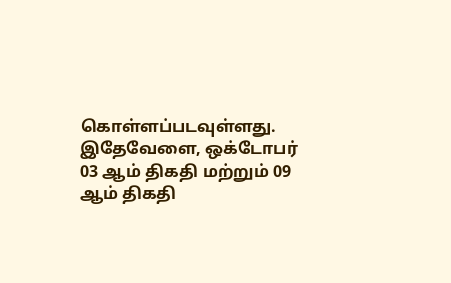கொள்ளப்படவுள்ளது.
இதேவேளை, ஒக்டோபர் 03 ஆம் திகதி மற்றும் 09 ஆம் திகதி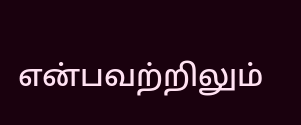என்பவற்றிலும்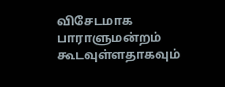விசேடமாக பாராளுமன்றம் கூடவுள்ளதாகவும்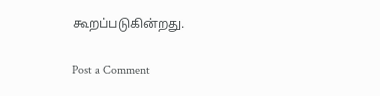கூறப்படுகின்றது.

Post a Comment